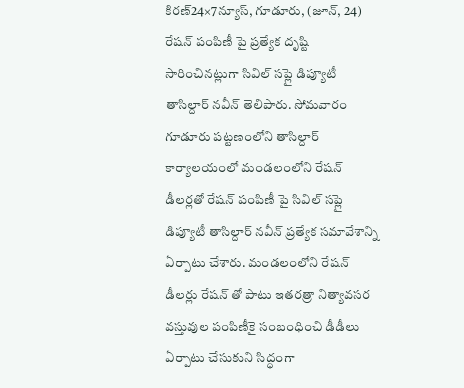కిరణ్24×7న్యూస్, గూడూరు, (జూన్, 24)
రేషన్ పంపిణీ పై ప్రత్యేక దృష్టి సారించినట్లుగా సివిల్ సప్లై డిప్యూటీ తాసిల్దార్ నవీన్ తెలిపారు. సోమవారం గూడూరు పట్టణంలోని తాసిల్దార్ కార్యాలయంలో మండలంలోని రేషన్ డీలర్లతో రేషన్ పంపిణీ పై సివిల్ సప్లై డిప్యూటీ తాసిల్దార్ నవీన్ ప్రత్యేక సమావేశాన్ని ఏర్పాటు చేశారు. మండలంలోని రేషన్ డీలర్లు రేషన్ తో పాటు ఇతరత్రా నిత్యావసర వస్తువుల పంపిణీకై సంబంధించి డీడీలు ఏర్పాటు చేసుకుని సిద్ధంగా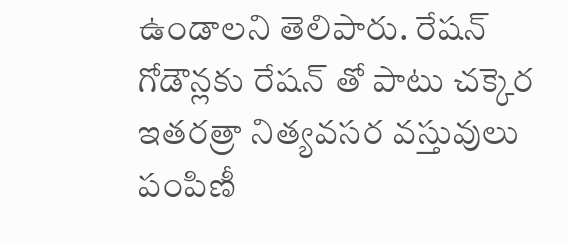ఉండాలని తెలిపారు. రేషన్ గోడౌన్లకు రేషన్ తో పాటు చక్కెర ఇతరత్రా నిత్యవసర వస్తువులు పంపిణీ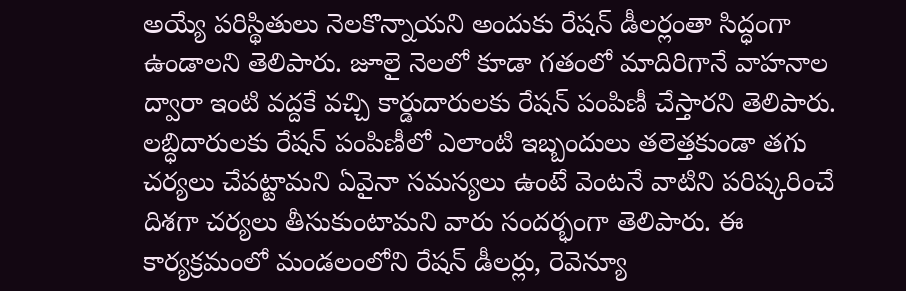అయ్యే పరిస్థితులు నెలకొన్నాయని అందుకు రేషన్ డీలర్లంతా సిద్ధంగా ఉండాలని తెలిపారు. జూలై నెలలో కూడా గతంలో మాదిరిగానే వాహనాల ద్వారా ఇంటి వద్దకే వచ్చి కార్డుదారులకు రేషన్ పంపిణీ చేస్తారని తెలిపారు. లబ్ధిదారులకు రేషన్ పంపిణీలో ఎలాంటి ఇబ్బందులు తలెత్తకుండా తగు చర్యలు చేపట్టామని ఏవైనా సమస్యలు ఉంటే వెంటనే వాటిని పరిష్కరించే దిశగా చర్యలు తీసుకుంటామని వారు సందర్భంగా తెలిపారు. ఈ కార్యక్రమంలో మండలంలోని రేషన్ డీలర్లు, రెవెన్యూ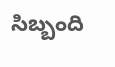సిబ్బంది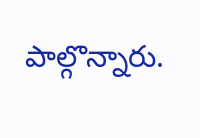పాల్గొన్నారు.